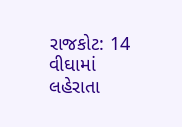રાજકોટ: 14 વીઘામાં લહેરાતા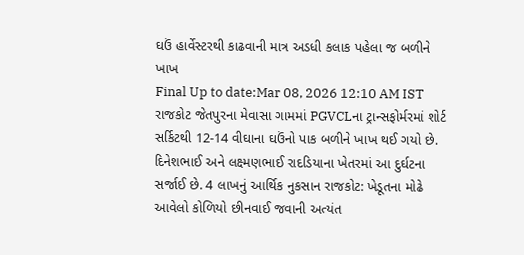ઘઉં હાર્વેસ્ટરથી કાઢવાની માત્ર અડધી કલાક પહેલા જ બળીને ખાખ
Final Up to date:Mar 08, 2026 12:10 AM IST રાજકોટ જેતપુરના મેવાસા ગામમાં PGVCLના ટ્રાન્સફોર્મરમાં શોર્ટ સર્કિટથી 12-14 વીઘાના ઘઉંનો પાક બળીને ખાખ થઈ ગયો છે. દિનેશભાઈ અને લક્ષ્મણભાઈ રાદડિયાના ખેતરમાં આ દુર્ઘટના સર્જાઈ છે. 4 લાખનું આર્થિક નુકસાન રાજકોટ: ખેડૂતના મોઢે આવેલો કોળિયો છીનવાઈ જવાની અત્યંત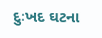દુઃખદ ઘટના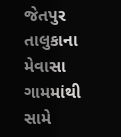જેતપુર તાલુકાના મેવાસા ગામમાંથી સામે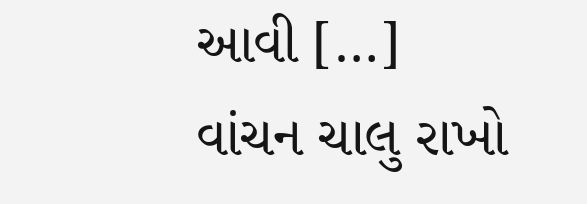આવી […]
વાંચન ચાલુ રાખો